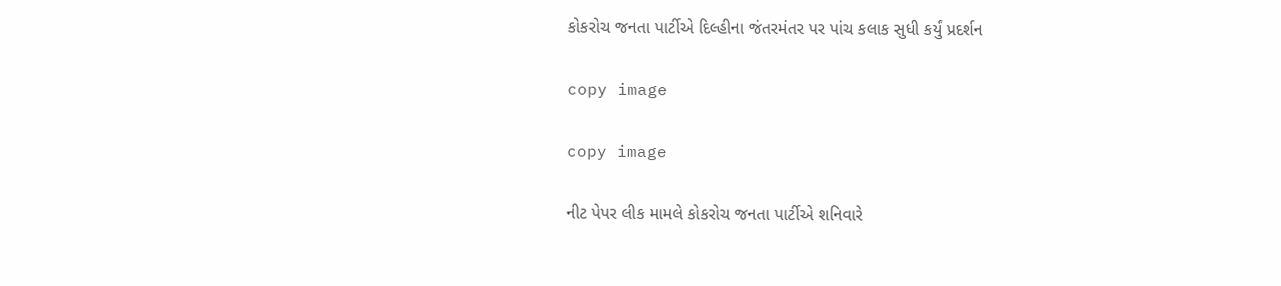કોકરોચ જનતા પાર્ટીએ દિલ્હીના જંતરમંતર પર પાંચ કલાક સુધી કર્યું પ્રદર્શન

copy image

copy image

નીટ પેપર લીક મામલે કોકરોચ જનતા પાર્ટીએ શનિવારે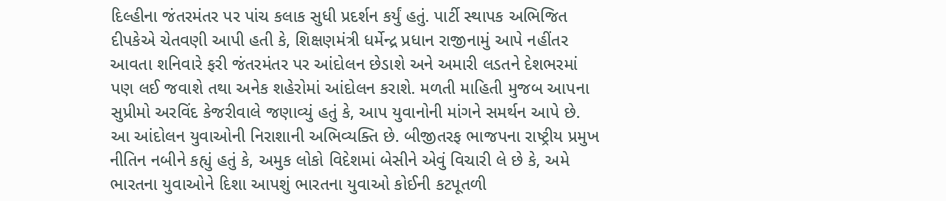દિલ્હીના જંતરમંતર પર પાંચ કલાક સુધી પ્રદર્શન કર્યું હતું. પાર્ટી સ્થાપક અભિજિત દીપકેએ ચેતવણી આપી હતી કે, શિક્ષણમંત્રી ધર્મેન્દ્ર પ્રધાન રાજીનામું આપે નહીંતર આવતા શનિવારે ફરી જંતરમંતર પર આંદોલન છેડાશે અને અમારી લડતને દેશભરમાં પણ લઈ જવાશે તથા અનેક શહેરોમાં આંદોલન કરાશે. મળતી માહિતી મુજબ આપના સુપ્રીમો અરવિંદ કેજરીવાલે જણાવ્યું હતું કે, આપ યુવાનોની માંગને સમર્થન આપે છે. આ આંદોલન યુવાઓની નિરાશાની અભિવ્યક્તિ છે. બીજીતરફ ભાજપના રાષ્ટ્રીય પ્રમુખ નીતિન નબીને કહ્યું હતું કે, અમુક લોકો વિદેશમાં બેસીને એવું વિચારી લે છે કે, અમે ભારતના યુવાઓને દિશા આપશું ભારતના યુવાઓ કોઈની કટપૂતળી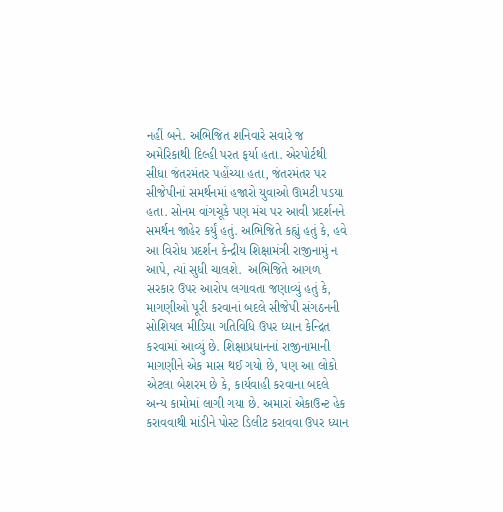નહીં બને. અભિજિત શનિવારે સવારે જ અમેરિકાથી દિલ્હી પરત ફર્યા હતા. એરપોર્ટથી સીધા જંતરમંતર પહોંચ્યા હતા, જંતરમંતર પર સીજેપીનાં સમર્થનમાં હજારો યુવાઓ ઊમટી પડયા હતા. સોનમ વાંગચૂકે પણ મંચ પર આવી પ્રદર્શનને સમર્થન જાહેર કર્યું હતું. અભિજિતે કહ્યું હતું કે, હવે આ વિરોધ પ્રદર્શન કેન્દ્રીય શિક્ષામંત્રી રાજીનામું ન આપે, ત્યાં સુધી ચાલશે.  અભિજિતે આગળ સરકાર ઉપર આરોપ લગાવતા જણાવ્યું હતું કે, માગણીઓ પૂરી કરવાનાં બદલે સીજેપી સંગઠનની સોશિયલ મીડિયા ગતિવિધિ ઉપર ધ્યાન કેન્દ્રિત કરવામાં આવ્યું છે. શિક્ષાપ્રધાનનાં રાજીનામાની માગણીને એક માસ થઈ ગયો છે, પણ આ લોકો એટલા બેશરમ છે કે, કાર્યવાહી કરવાના બદલે અન્ય કામોમાં લાગી ગયા છે. અમારાં એકાઉન્ટ હેક કરાવવાથી માંડીને પોસ્ટ ડિલીટ કરાવવા ઉપર ધ્યાન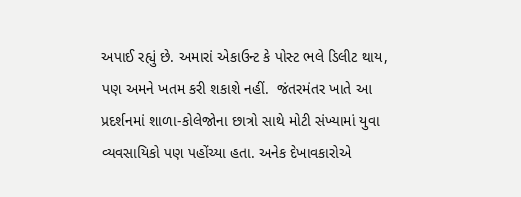અપાઈ રહ્યું છે. અમારાં એકાઉન્ટ કે પોસ્ટ ભલે ડિલીટ થાય, પણ અમને ખતમ કરી શકાશે નહીં.  જંતરમંતર ખાતે આ પ્રદર્શનમાં શાળા-કોલેજોના છાત્રો સાથે મોટી સંખ્યામાં યુવા વ્યવસાયિકો પણ પહોંચ્યા હતા. અનેક દેખાવકારોએ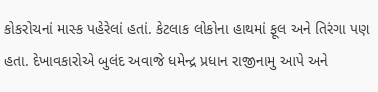કોકરોચનાં માસ્ક પહેરેલાં હતાં. કેટલાક લોકોના હાથમાં ફૂલ અને તિરંગા પણ હતા. દેખાવકારોએ બુલંદ અવાજે ધમેન્દ્ર પ્રધાન રાજીનામુ આપે અને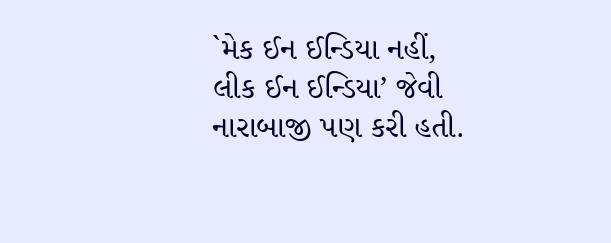`મેક ઈન ઈન્ડિયા નહીં, લીક ઈન ઈન્ડિયા’ જેવી નારાબાજી પણ કરી હતી.